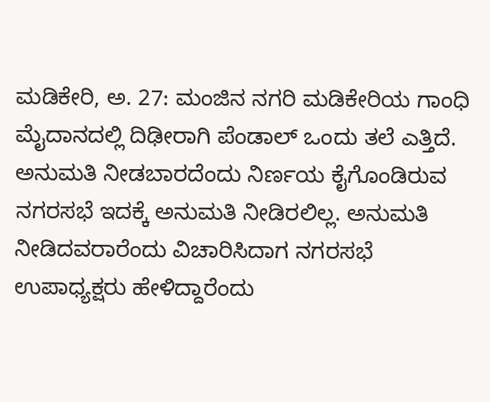ಮಡಿಕೇರಿ, ಅ. 27: ಮಂಜಿನ ನಗರಿ ಮಡಿಕೇರಿಯ ಗಾಂಧಿ ಮೈದಾನದಲ್ಲಿ ದಿಢೀರಾಗಿ ಪೆಂಡಾಲ್ ಒಂದು ತಲೆ ಎತ್ತಿದೆ. ಅನುಮತಿ ನೀಡಬಾರದೆಂದು ನಿರ್ಣಯ ಕೈಗೊಂಡಿರುವ ನಗರಸಭೆ ಇದಕ್ಕೆ ಅನುಮತಿ ನೀಡಿರಲಿಲ್ಲ. ಅನುಮತಿ ನೀಡಿದವರಾರೆಂದು ವಿಚಾರಿಸಿದಾಗ ನಗರಸಭೆ ಉಪಾಧ್ಯಕ್ಷರು ಹೇಳಿದ್ದಾರೆಂದು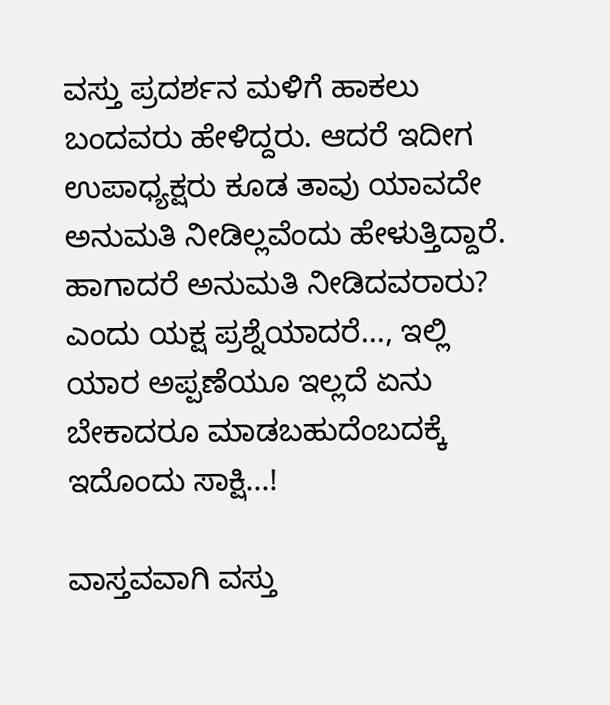ವಸ್ತು ಪ್ರದರ್ಶನ ಮಳಿಗೆ ಹಾಕಲು ಬಂದವರು ಹೇಳಿದ್ದರು. ಆದರೆ ಇದೀಗ ಉಪಾಧ್ಯಕ್ಷರು ಕೂಡ ತಾವು ಯಾವದೇ ಅನುಮತಿ ನೀಡಿಲ್ಲವೆಂದು ಹೇಳುತ್ತಿದ್ದಾರೆ. ಹಾಗಾದರೆ ಅನುಮತಿ ನೀಡಿದವರಾರು? ಎಂದು ಯಕ್ಷ ಪ್ರಶ್ನೆಯಾದರೆ..., ಇಲ್ಲಿ ಯಾರ ಅಪ್ಪಣೆಯೂ ಇಲ್ಲದೆ ಏನು ಬೇಕಾದರೂ ಮಾಡಬಹುದೆಂಬದಕ್ಕೆ ಇದೊಂದು ಸಾಕ್ಷಿ...!

ವಾಸ್ತವವಾಗಿ ವಸ್ತು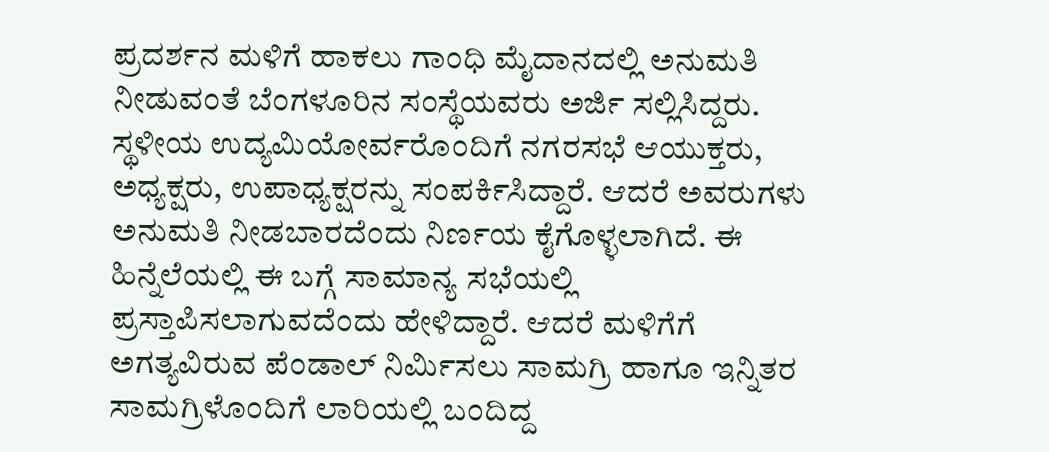ಪ್ರದರ್ಶನ ಮಳಿಗೆ ಹಾಕಲು ಗಾಂಧಿ ಮೈದಾನದಲ್ಲಿ ಅನುಮತಿ ನೀಡುವಂತೆ ಬೆಂಗಳೂರಿನ ಸಂಸ್ಥೆಯವರು ಅರ್ಜಿ ಸಲ್ಲಿಸಿದ್ದರು. ಸ್ಥಳೀಯ ಉದ್ಯಮಿಯೋರ್ವರೊಂದಿಗೆ ನಗರಸಭೆ ಆಯುಕ್ತರು, ಅಧ್ಯಕ್ಷರು, ಉಪಾಧ್ಯಕ್ಷರನ್ನು ಸಂಪರ್ಕಿಸಿದ್ದಾರೆ. ಆದರೆ ಅವರುಗಳು ಅನುಮತಿ ನೀಡಬಾರದೆಂದು ನಿರ್ಣಯ ಕೈಗೊಳ್ಳಲಾಗಿದೆ. ಈ ಹಿನ್ನೆಲೆಯಲ್ಲಿ ಈ ಬಗ್ಗೆ ಸಾಮಾನ್ಯ ಸಭೆಯಲ್ಲಿ ಪ್ರಸ್ತಾಪಿಸಲಾಗುವದೆಂದು ಹೇಳಿದ್ದಾರೆ. ಆದರೆ ಮಳಿಗೆಗೆ ಅಗತ್ಯವಿರುವ ಪೆಂಡಾಲ್ ನಿರ್ಮಿಸಲು ಸಾಮಗ್ರಿ ಹಾಗೂ ಇನ್ನಿತರ ಸಾಮಗ್ರಿಳೊಂದಿಗೆ ಲಾರಿಯಲ್ಲಿ ಬಂದಿದ್ದ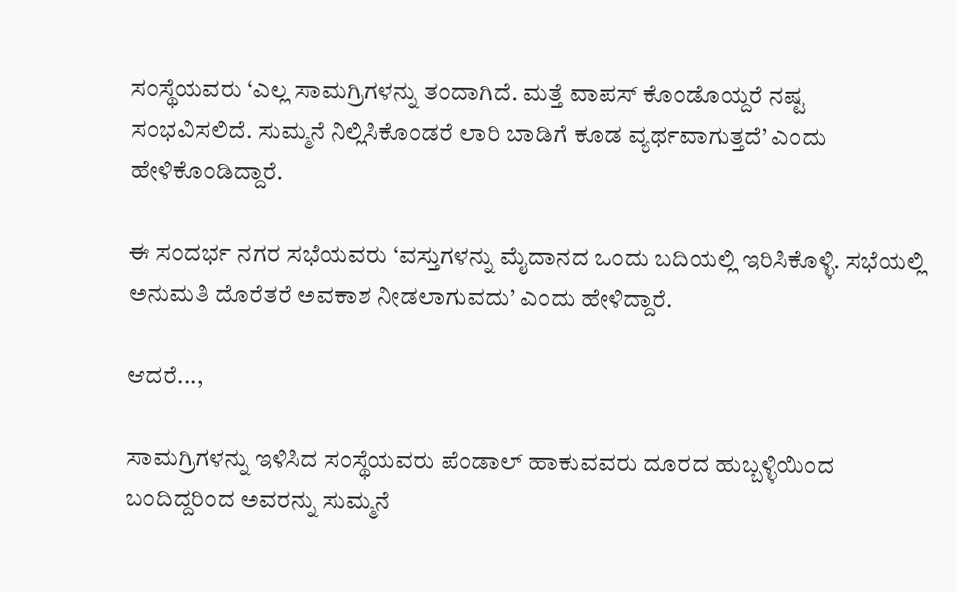ಸಂಸ್ಥೆಯವರು ‘ಎಲ್ಲ ಸಾಮಗ್ರಿಗಳನ್ನು ತಂದಾಗಿದೆ. ಮತ್ತೆ ವಾಪಸ್ ಕೊಂಡೊಯ್ದರೆ ನಷ್ಟ ಸಂಭವಿಸಲಿದೆ. ಸುಮ್ಮನೆ ನಿಲ್ಲಿಸಿಕೊಂಡರೆ ಲಾರಿ ಬಾಡಿಗೆ ಕೂಡ ವ್ಯರ್ಥವಾಗುತ್ತದೆ’ ಎಂದು ಹೇಳಿಕೊಂಡಿದ್ದಾರೆ.

ಈ ಸಂದರ್ಭ ನಗರ ಸಭೆಯವರು ‘ವಸ್ತುಗಳನ್ನು ಮೈದಾನದ ಒಂದು ಬದಿಯಲ್ಲಿ ಇರಿಸಿಕೊಳ್ಳಿ. ಸಭೆಯಲ್ಲಿ ಅನುಮತಿ ದೊರೆತರೆ ಅವಕಾಶ ನೀಡಲಾಗುವದು’ ಎಂದು ಹೇಳಿದ್ದಾರೆ.

ಆದರೆ...,

ಸಾಮಗ್ರಿಗಳನ್ನು ಇಳಿಸಿದ ಸಂಸ್ಥೆಯವರು ಪೆಂಡಾಲ್ ಹಾಕುವವರು ದೂರದ ಹುಬ್ಬಳ್ಳಿಯಿಂದ ಬಂದಿದ್ದರಿಂದ ಅವರನ್ನು ಸುಮ್ಮನೆ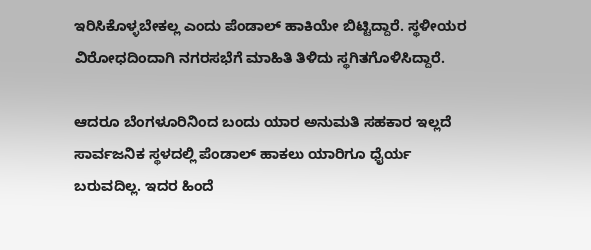ಇರಿಸಿಕೊಳ್ಳಬೇಕಲ್ಲ ಎಂದು ಪೆಂಡಾಲ್ ಹಾಕಿಯೇ ಬಿಟ್ಟಿದ್ದಾರೆ. ಸ್ಥಳೀಯರ ವಿರೋಧದಿಂದಾಗಿ ನಗರಸಭೆಗೆ ಮಾಹಿತಿ ತಿಳಿದು ಸ್ಥಗಿತಗೊಳಿಸಿದ್ದಾರೆ.

ಆದರೂ ಬೆಂಗಳೂರಿನಿಂದ ಬಂದು ಯಾರ ಅನುಮತಿ ಸಹಕಾರ ಇಲ್ಲದೆ ಸಾರ್ವಜನಿಕ ಸ್ಥಳದಲ್ಲಿ ಪೆಂಡಾಲ್ ಹಾಕಲು ಯಾರಿಗೂ ಧೈರ್ಯ ಬರುವದಿಲ್ಲ. ಇದರ ಹಿಂದೆ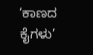‘ಕಾಣದ ಕೈಗಳು’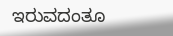ಇರುವದಂತೂ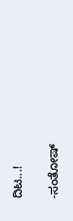ದಿಟ...!

-ಸಂತೋಷ್